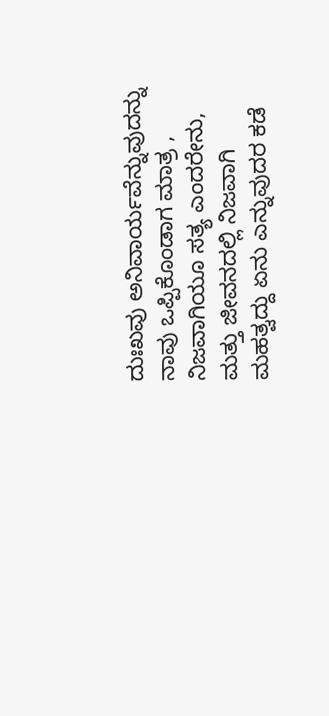ದುಃಖವು ಅನಿವಾರ್ಯವೆನ್ನುವುದನ್ನು ನಾವು ಒಪ್ಪಿಕೊಂಡಾಗ ಮಾತ್ರ , ನಿಜವಾಗಿಯೂ ಸತ್ಯ ಎಂದರೇನು, ಮತ್ತು ಜೀವನದಲ್ಲಿ ನಿಜವಾಗಿ ಮಹತ್ವದ್ದು ಏನು ಎನ್ನುವುದರ ಕಡೆ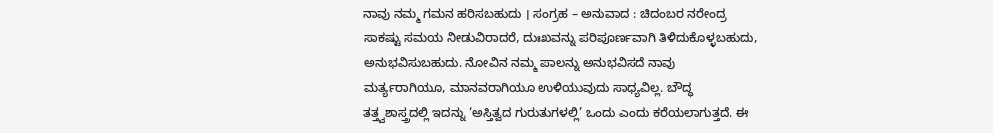ನಾವು ನಮ್ಮ ಗಮನ ಹರಿಸಬಹುದು । ಸಂಗ್ರಹ – ಅನುವಾದ : ಚಿದಂಬರ ನರೇಂದ್ರ
ಸಾಕಷ್ಟು ಸಮಯ ನೀಡುವಿರಾದರೆ, ದುಃಖವನ್ನು ಪರಿಪೂರ್ಣವಾಗಿ ತಿಳಿದುಕೊಳ್ಳಬಹುದು, ಅನುಭವಿಸುಬಹುದು. ನೋವಿನ ನಮ್ಮ ಪಾಲನ್ನು ಅನುಭವಿಸದೆ ನಾವು ಮರ್ತ್ಯರಾಗಿಯೂ, ಮಾನವರಾಗಿಯೂ ಉಳಿಯುವುದು ಸಾಧ್ಯವಿಲ್ಲ. ಬೌದ್ಧ ತತ್ತ್ವಶಾಸ್ತ್ರದಲ್ಲಿ ಇದನ್ನು ‘ಅಸ್ತಿತ್ವದ ಗುರುತುಗಳಲ್ಲಿ’ ಒಂದು ಎಂದು ಕರೆಯಲಾಗುತ್ತದೆ. ಈ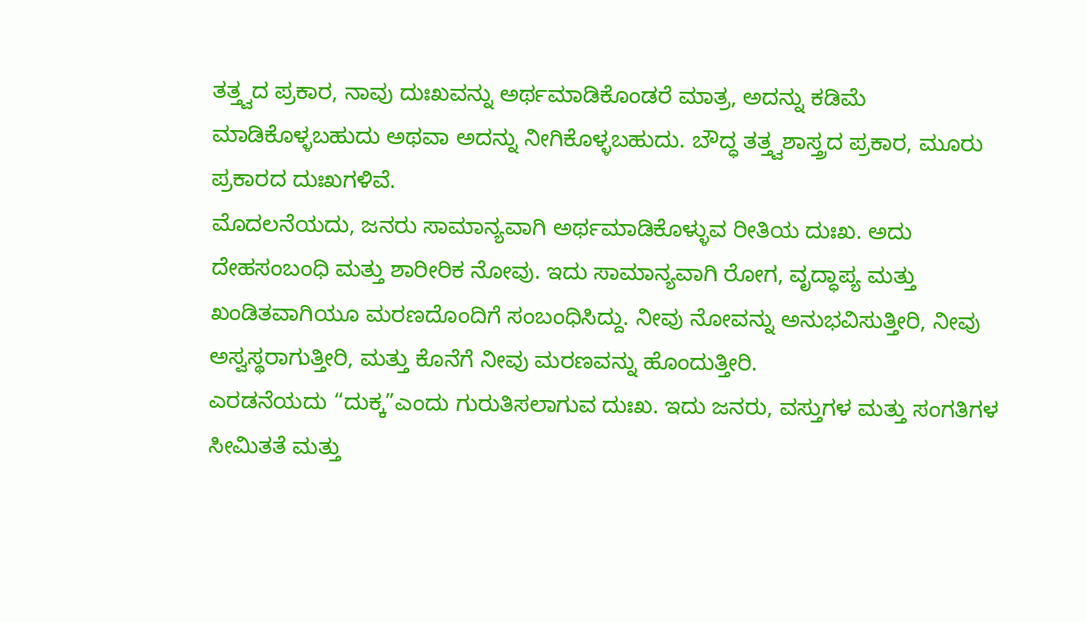ತತ್ತ್ವದ ಪ್ರಕಾರ, ನಾವು ದುಃಖವನ್ನು ಅರ್ಥಮಾಡಿಕೊಂಡರೆ ಮಾತ್ರ, ಅದನ್ನು ಕಡಿಮೆ ಮಾಡಿಕೊಳ್ಳಬಹುದು ಅಥವಾ ಅದನ್ನು ನೀಗಿಕೊಳ್ಳಬಹುದು. ಬೌದ್ಧ ತತ್ತ್ವಶಾಸ್ತ್ರದ ಪ್ರಕಾರ, ಮೂರು ಪ್ರಕಾರದ ದುಃಖಗಳಿವೆ.
ಮೊದಲನೆಯದು, ಜನರು ಸಾಮಾನ್ಯವಾಗಿ ಅರ್ಥಮಾಡಿಕೊಳ್ಳುವ ರೀತಿಯ ದುಃಖ. ಅದು ದೇಹಸಂಬಂಧಿ ಮತ್ತು ಶಾರೀರಿಕ ನೋವು. ಇದು ಸಾಮಾನ್ಯವಾಗಿ ರೋಗ, ವೃದ್ಧಾಪ್ಯ ಮತ್ತು ಖಂಡಿತವಾಗಿಯೂ ಮರಣದೊಂದಿಗೆ ಸಂಬಂಧಿಸಿದ್ದು. ನೀವು ನೋವನ್ನು ಅನುಭವಿಸುತ್ತೀರಿ, ನೀವು ಅಸ್ವಸ್ಥರಾಗುತ್ತೀರಿ, ಮತ್ತು ಕೊನೆಗೆ ನೀವು ಮರಣವನ್ನು ಹೊಂದುತ್ತೀರಿ.
ಎರಡನೆಯದು “ದುಕ್ಕ”ಎಂದು ಗುರುತಿಸಲಾಗುವ ದುಃಖ. ಇದು ಜನರು, ವಸ್ತುಗಳ ಮತ್ತು ಸಂಗತಿಗಳ ಸೀಮಿತತೆ ಮತ್ತು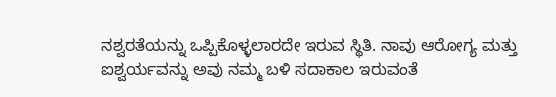ನಶ್ವರತೆಯನ್ನು ಒಪ್ಪಿಕೊಳ್ಳಲಾರದೇ ಇರುವ ಸ್ಥಿತಿ. ನಾವು ಆರೋಗ್ಯ ಮತ್ತು ಐಶ್ವರ್ಯವನ್ನು ಅವು ನಮ್ಮ ಬಳಿ ಸದಾಕಾಲ ಇರುವಂತೆ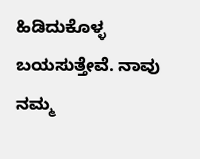ಹಿಡಿದುಕೊಳ್ಳ ಬಯಸುತ್ತೇವೆ. ನಾವು ನಮ್ಮ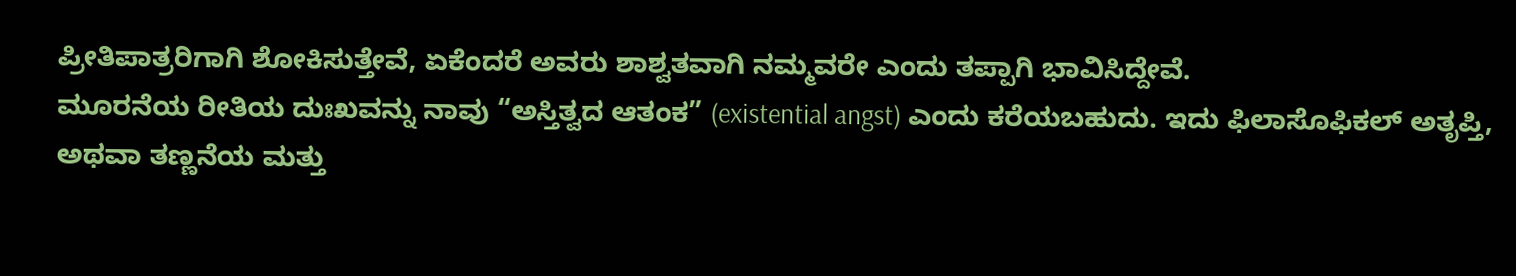ಪ್ರೀತಿಪಾತ್ರರಿಗಾಗಿ ಶೋಕಿಸುತ್ತೇವೆ, ಏಕೆಂದರೆ ಅವರು ಶಾಶ್ವತವಾಗಿ ನಮ್ಮವರೇ ಎಂದು ತಪ್ಪಾಗಿ ಭಾವಿಸಿದ್ದೇವೆ.
ಮೂರನೆಯ ರೀತಿಯ ದುಃಖವನ್ನು ನಾವು “ಅಸ್ತಿತ್ವದ ಆತಂಕ” (existential angst) ಎಂದು ಕರೆಯಬಹುದು. ಇದು ಫಿಲಾಸೊಫಿಕಲ್ ಅತೃಪ್ತಿ, ಅಥವಾ ತಣ್ಣನೆಯ ಮತ್ತು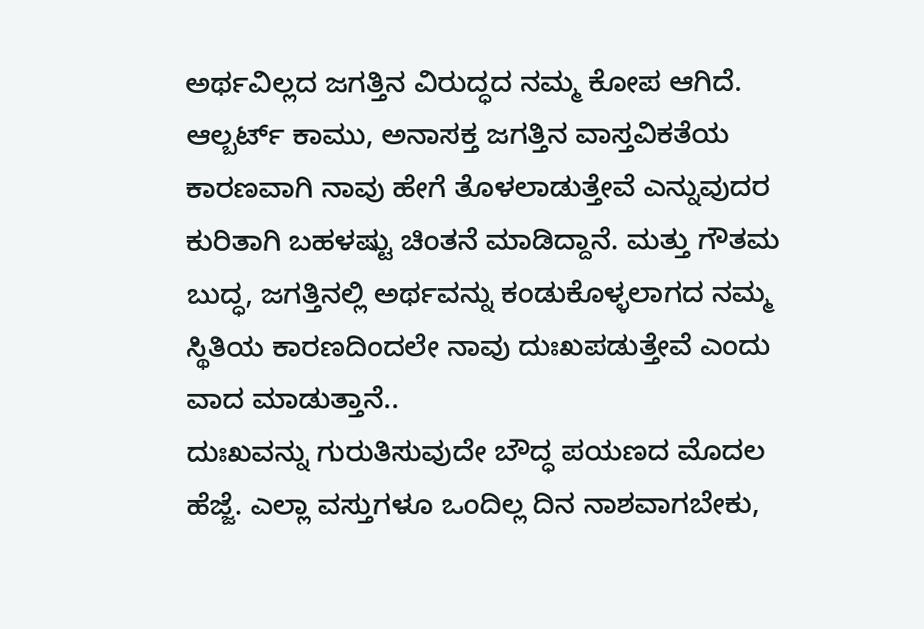ಅರ್ಥವಿಲ್ಲದ ಜಗತ್ತಿನ ವಿರುದ್ಧದ ನಮ್ಮ ಕೋಪ ಆಗಿದೆ. ಆಲ್ಬರ್ಟ್ ಕಾಮು, ಅನಾಸಕ್ತ ಜಗತ್ತಿನ ವಾಸ್ತವಿಕತೆಯ ಕಾರಣವಾಗಿ ನಾವು ಹೇಗೆ ತೊಳಲಾಡುತ್ತೇವೆ ಎನ್ನುವುದರ ಕುರಿತಾಗಿ ಬಹಳಷ್ಟು ಚಿಂತನೆ ಮಾಡಿದ್ದಾನೆ. ಮತ್ತು ಗೌತಮ ಬುದ್ಧ, ಜಗತ್ತಿನಲ್ಲಿ ಅರ್ಥವನ್ನು ಕಂಡುಕೊಳ್ಳಲಾಗದ ನಮ್ಮ ಸ್ಥಿತಿಯ ಕಾರಣದಿಂದಲೇ ನಾವು ದುಃಖಪಡುತ್ತೇವೆ ಎಂದು ವಾದ ಮಾಡುತ್ತಾನೆ..
ದುಃಖವನ್ನು ಗುರುತಿಸುವುದೇ ಬೌದ್ಧ ಪಯಣದ ಮೊದಲ ಹೆಜ್ಜೆ. ಎಲ್ಲಾ ವಸ್ತುಗಳೂ ಒಂದಿಲ್ಲ ದಿನ ನಾಶವಾಗಬೇಕು,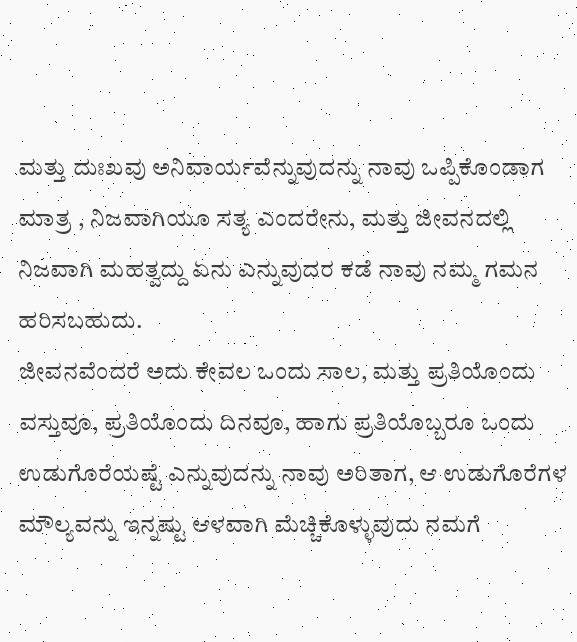ಮತ್ತು ದುಃಖವು ಅನಿವಾರ್ಯವೆನ್ನುವುದನ್ನು ನಾವು ಒಪ್ಪಿಕೊಂಡಾಗ ಮಾತ್ರ , ನಿಜವಾಗಿಯೂ ಸತ್ಯ ಎಂದರೇನು, ಮತ್ತು ಜೀವನದಲ್ಲಿ ನಿಜವಾಗಿ ಮಹತ್ವದ್ದು ಏನು ಎನ್ನುವುದರ ಕಡೆ ನಾವು ನಮ್ಮ ಗಮನ ಹರಿಸಬಹುದು.
ಜೀವನವೆಂದರೆ ಅದು ಕೇವಲ ಒಂದು ಸಾಲ, ಮತ್ತು ಪ್ರತಿಯೊಂದು ವಸ್ತುವೂ, ಪ್ರತಿಯೊಂದು ದಿನವೂ, ಹಾಗು ಪ್ರತಿಯೊಬ್ಬರೂ ಒಂದು ಉಡುಗೊರೆಯಷ್ಟೆ ಎನ್ನುವುದನ್ನು ನಾವು ಅರಿತಾಗ, ಆ ಉಡುಗೊರೆಗಳ ಮೌಲ್ಯವನ್ನು ಇನ್ನಷ್ಟು ಆಳವಾಗಿ ಮೆಚ್ಚಿಕೊಳ್ಳುವುದು ನಮಗೆ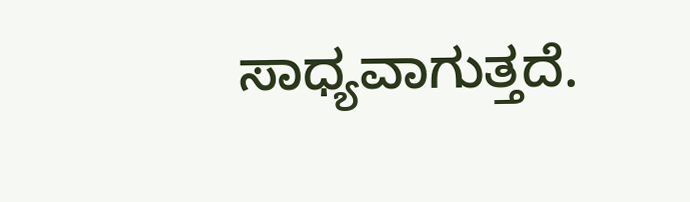ಸಾಧ್ಯವಾಗುತ್ತದೆ.